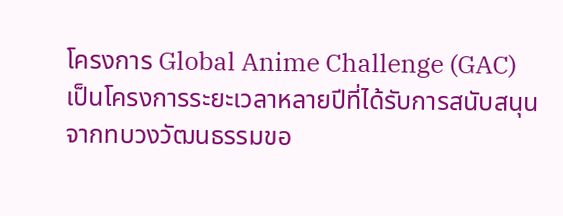โครงการ Global Anime Challenge (GAC) เป็นโครงการระยะเวลาหลายปีที่ได้รับการสนับสนุนจากทบวงวัฒนธรรมขอ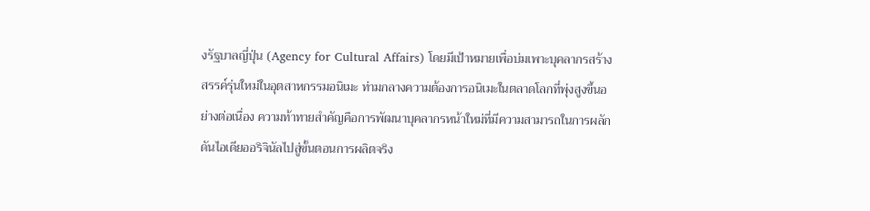งรัฐบาลญี่ปุ่น (Agency for Cultural Affairs) โดยมีเป้าหมายเพื่อบ่มเพาะบุคลากรสร้างสรรค์รุ่นใหม่ในอุตสาหกรรมอนิเมะ ท่ามกลางความต้องการอนิเมะในตลาดโลกที่พุ่งสูงขึ้นอย่างต่อเนื่อง ความท้าทายสำคัญคือการพัฒนาบุคลากรหน้าใหม่ที่มีความสามารถในการผลักดันไอเดียออริจินัลไปสู่ขั้นตอนการผลิตจริง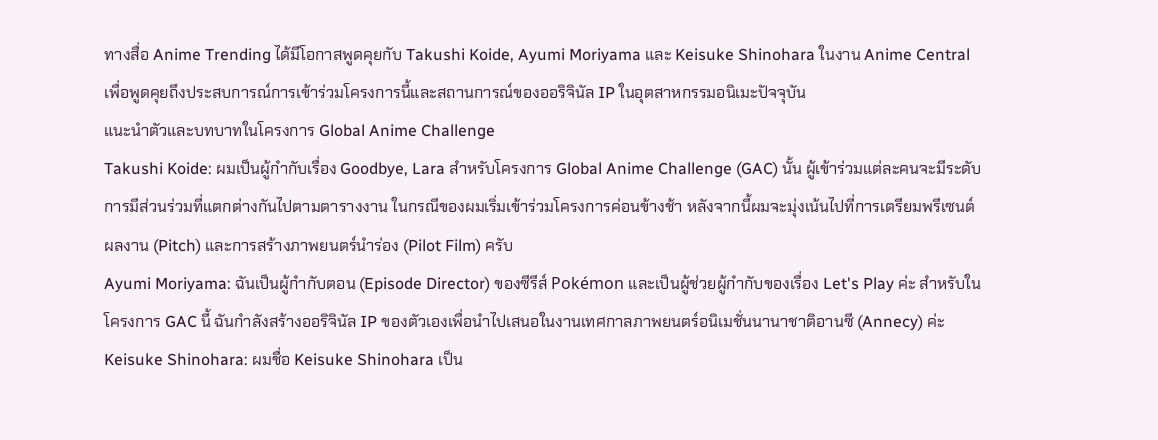ทางสื่อ Anime Trending ได้มีโอกาสพูดคุยกับ Takushi Koide, Ayumi Moriyama และ Keisuke Shinohara ในงาน Anime Central เพื่อพูดคุยถึงประสบการณ์การเข้าร่วมโครงการนี้และสถานการณ์ของออริจินัล IP ในอุตสาหกรรมอนิเมะปัจจุบัน
แนะนำตัวและบทบาทในโครงการ Global Anime Challenge
Takushi Koide: ผมเป็นผู้กำกับเรื่อง Goodbye, Lara สำหรับโครงการ Global Anime Challenge (GAC) นั้น ผู้เข้าร่วมแต่ละคนจะมีระดับการมีส่วนร่วมที่แตกต่างกันไปตามตารางงาน ในกรณีของผมเริ่มเข้าร่วมโครงการค่อนข้างช้า หลังจากนี้ผมจะมุ่งเน้นไปที่การเตรียมพรีเซนต์ผลงาน (Pitch) และการสร้างภาพยนตร์นำร่อง (Pilot Film) ครับ
Ayumi Moriyama: ฉันเป็นผู้กำกับตอน (Episode Director) ของซีรีส์ Pokémon และเป็นผู้ช่วยผู้กำกับของเรื่อง Let's Play ค่ะ สำหรับในโครงการ GAC นี้ ฉันกำลังสร้างออริจินัล IP ของตัวเองเพื่อนำไปเสนอในงานเทศกาลภาพยนตร์อนิเมชั่นนานาชาติอานซี (Annecy) ค่ะ
Keisuke Shinohara: ผมชื่อ Keisuke Shinohara เป็น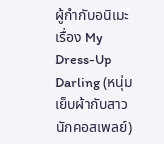ผู้กำกับอนิเมะเรื่อง My Dress-Up Darling (หนุ่มเย็บผ้ากับสาวนักคอสเพลย์)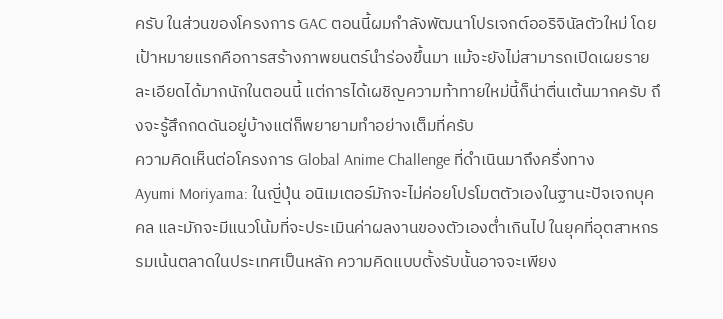ครับ ในส่วนของโครงการ GAC ตอนนี้ผมกำลังพัฒนาโปรเจกต์ออริจินัลตัวใหม่ โดยเป้าหมายแรกคือการสร้างภาพยนตร์นำร่องขึ้นมา แม้จะยังไม่สามารถเปิดเผยรายละเอียดได้มากนักในตอนนี้ แต่การได้เผชิญความท้าทายใหม่นี้ก็น่าตื่นเต้นมากครับ ถึงจะรู้สึกกดดันอยู่บ้างแต่ก็พยายามทำอย่างเต็มที่ครับ
ความคิดเห็นต่อโครงการ Global Anime Challenge ที่ดำเนินมาถึงครึ่งทาง
Ayumi Moriyama: ในญี่ปุ่น อนิเมเตอร์มักจะไม่ค่อยโปรโมตตัวเองในฐานะปัจเจกบุคคล และมักจะมีแนวโน้มที่จะประเมินค่าผลงานของตัวเองต่ำเกินไป ในยุคที่อุตสาหกรรมเน้นตลาดในประเทศเป็นหลัก ความคิดแบบตั้งรับนั้นอาจจะเพียง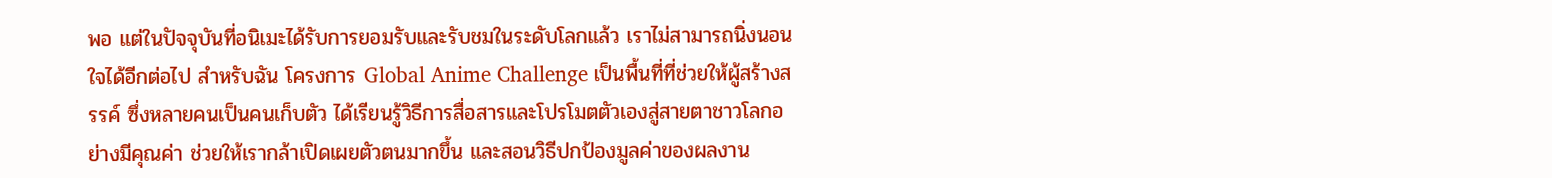พอ แต่ในปัจจุบันที่อนิเมะได้รับการยอมรับและรับชมในระดับโลกแล้ว เราไม่สามารถนิ่งนอนใจได้อีกต่อไป สำหรับฉัน โครงการ Global Anime Challenge เป็นพื้นที่ที่ช่วยให้ผู้สร้างสรรค์ ซึ่งหลายคนเป็นคนเก็บตัว ได้เรียนรู้วิธีการสื่อสารและโปรโมตตัวเองสู่สายตาชาวโลกอย่างมีคุณค่า ช่วยให้เรากล้าเปิดเผยตัวตนมากขึ้น และสอนวิธีปกป้องมูลค่าของผลงาน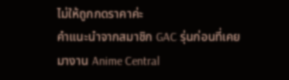ไม่ให้ถูกกดราคาค่ะ
คำแนะนำจากสมาชิก GAC รุ่นก่อนที่เคยมางาน Anime Central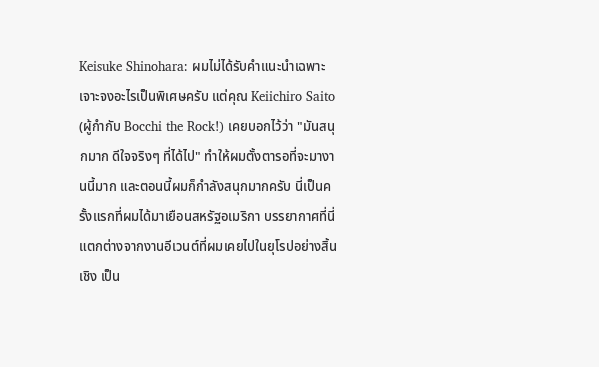Keisuke Shinohara: ผมไม่ได้รับคำแนะนำเฉพาะเจาะจงอะไรเป็นพิเศษครับ แต่คุณ Keiichiro Saito (ผู้กำกับ Bocchi the Rock!) เคยบอกไว้ว่า "มันสนุกมาก ดีใจจริงๆ ที่ได้ไป" ทำให้ผมตั้งตารอที่จะมางานนี้มาก และตอนนี้ผมก็กำลังสนุกมากครับ นี่เป็นครั้งแรกที่ผมได้มาเยือนสหรัฐอเมริกา บรรยากาศที่นี่แตกต่างจากงานอีเวนต์ที่ผมเคยไปในยุโรปอย่างสิ้นเชิง เป็น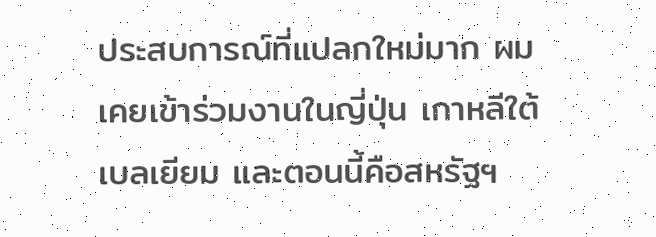ประสบการณ์ที่แปลกใหม่มาก ผมเคยเข้าร่วมงานในญี่ปุ่น เกาหลีใต้ เบลเยียม และตอนนี้คือสหรัฐฯ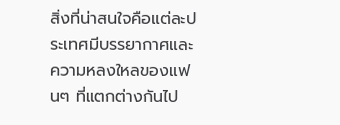สิ่งที่น่าสนใจคือแต่ละประเทศมีบรรยากาศและความหลงใหลของแฟนๆ ที่แตกต่างกันไป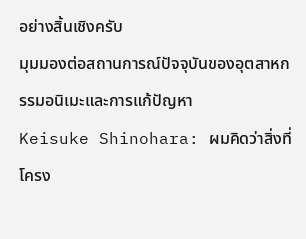อย่างสิ้นเชิงครับ
มุมมองต่อสถานการณ์ปัจจุบันของอุตสาหกรรมอนิเมะและการแก้ปัญหา
Keisuke Shinohara: ผมคิดว่าสิ่งที่โครง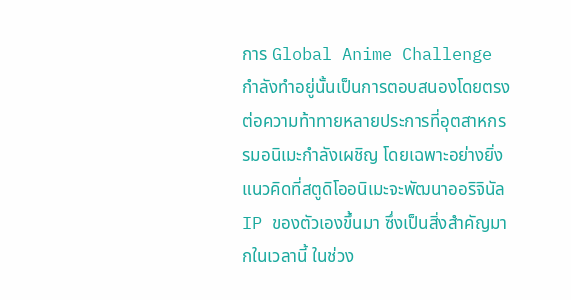การ Global Anime Challenge กำลังทำอยู่นั้นเป็นการตอบสนองโดยตรงต่อความท้าทายหลายประการที่อุตสาหกรรมอนิเมะกำลังเผชิญ โดยเฉพาะอย่างยิ่ง แนวคิดที่สตูดิโออนิเมะจะพัฒนาออริจินัล IP ของตัวเองขึ้นมา ซึ่งเป็นสิ่งสำคัญมากในเวลานี้ ในช่วง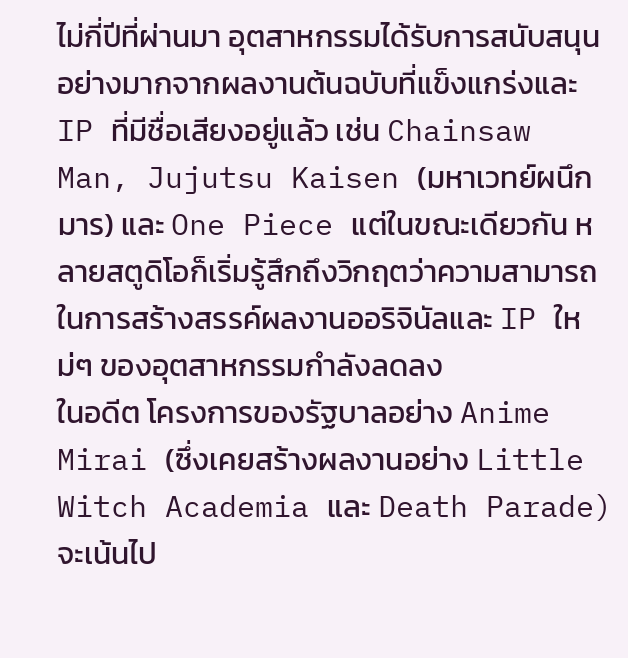ไม่กี่ปีที่ผ่านมา อุตสาหกรรมได้รับการสนับสนุนอย่างมากจากผลงานต้นฉบับที่แข็งแกร่งและ IP ที่มีชื่อเสียงอยู่แล้ว เช่น Chainsaw Man, Jujutsu Kaisen (มหาเวทย์ผนึกมาร) และ One Piece แต่ในขณะเดียวกัน หลายสตูดิโอก็เริ่มรู้สึกถึงวิกฤตว่าความสามารถในการสร้างสรรค์ผลงานออริจินัลและ IP ใหม่ๆ ของอุตสาหกรรมกำลังลดลง
ในอดีต โครงการของรัฐบาลอย่าง Anime Mirai (ซึ่งเคยสร้างผลงานอย่าง Little Witch Academia และ Death Parade) จะเน้นไป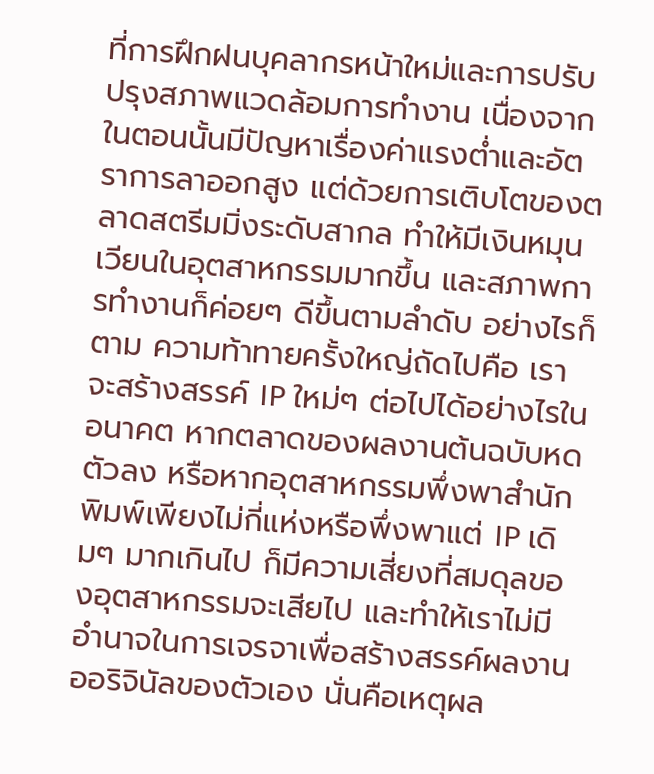ที่การฝึกฝนบุคลากรหน้าใหม่และการปรับปรุงสภาพแวดล้อมการทำงาน เนื่องจากในตอนนั้นมีปัญหาเรื่องค่าแรงต่ำและอัตราการลาออกสูง แต่ด้วยการเติบโตของตลาดสตรีมมิ่งระดับสากล ทำให้มีเงินหมุนเวียนในอุตสาหกรรมมากขึ้น และสภาพการทำงานก็ค่อยๆ ดีขึ้นตามลำดับ อย่างไรก็ตาม ความท้าทายครั้งใหญ่ถัดไปคือ เราจะสร้างสรรค์ IP ใหม่ๆ ต่อไปได้อย่างไรในอนาคต หากตลาดของผลงานต้นฉบับหดตัวลง หรือหากอุตสาหกรรมพึ่งพาสำนักพิมพ์เพียงไม่กี่แห่งหรือพึ่งพาแต่ IP เดิมๆ มากเกินไป ก็มีความเสี่ยงที่สมดุลของอุตสาหกรรมจะเสียไป และทำให้เราไม่มีอำนาจในการเจรจาเพื่อสร้างสรรค์ผลงานออริจินัลของตัวเอง นั่นคือเหตุผล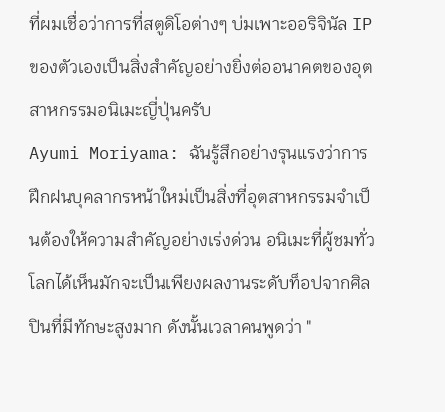ที่ผมเชื่อว่าการที่สตูดิโอต่างๆ บ่มเพาะออริจินัล IP ของตัวเองเป็นสิ่งสำคัญอย่างยิ่งต่ออนาคตของอุตสาหกรรมอนิเมะญี่ปุ่นครับ
Ayumi Moriyama: ฉันรู้สึกอย่างรุนแรงว่าการฝึกฝนบุคลากรหน้าใหม่เป็นสิ่งที่อุตสาหกรรมจำเป็นต้องให้ความสำคัญอย่างเร่งด่วน อนิเมะที่ผู้ชมทั่วโลกได้เห็นมักจะเป็นเพียงผลงานระดับท็อปจากศิลปินที่มีทักษะสูงมาก ดังนั้นเวลาคนพูดว่า "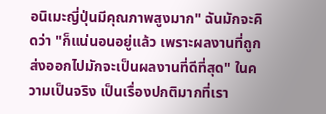อนิเมะญี่ปุ่นมีคุณภาพสูงมาก" ฉันมักจะคิดว่า "ก็แน่นอนอยู่แล้ว เพราะผลงานที่ถูกส่งออกไปมักจะเป็นผลงานที่ดีที่สุด" ในความเป็นจริง เป็นเรื่องปกติมากที่เรา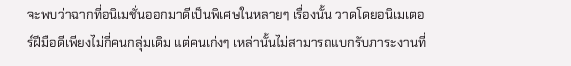จะพบว่าฉากที่อนิเมชั่นออกมาดีเป็นพิเศษในหลายๆ เรื่องนั้น วาดโดยอนิเมเตอร์ฝีมือดีเพียงไม่กี่คนกลุ่มเดิม แต่คนเก่งๆ เหล่านั้นไม่สามารถแบกรับภาระงานที่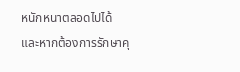หนักหนาตลอดไปได้ และหากต้องการรักษาคุ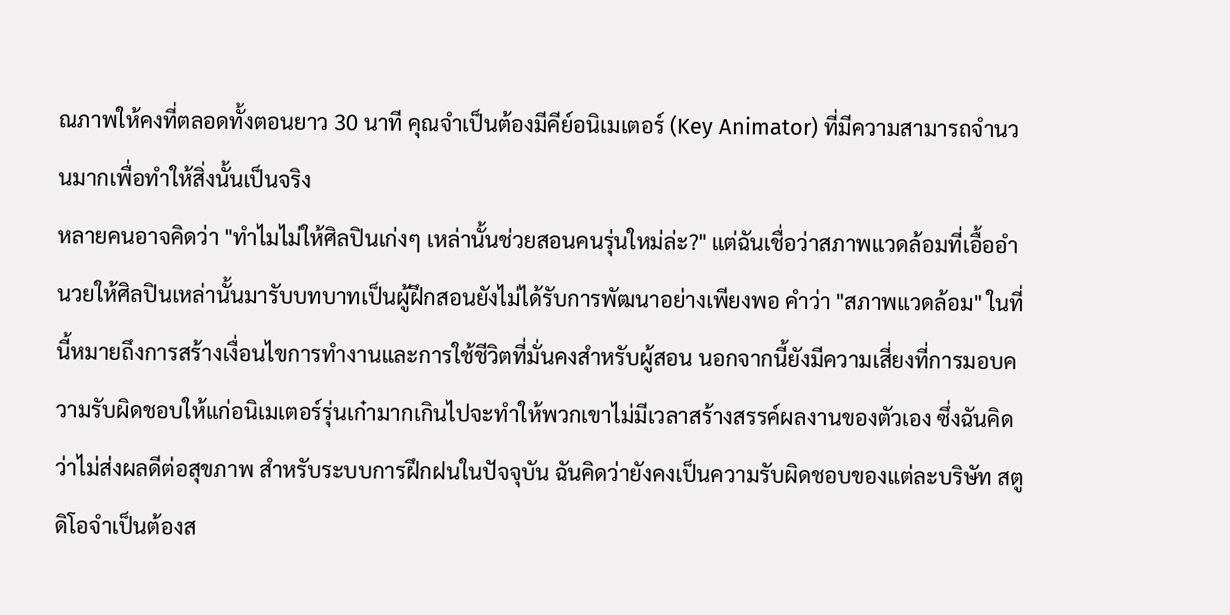ณภาพให้คงที่ตลอดทั้งตอนยาว 30 นาที คุณจำเป็นต้องมีคีย์อนิเมเตอร์ (Key Animator) ที่มีความสามารถจำนวนมากเพื่อทำให้สิ่งนั้นเป็นจริง
หลายคนอาจคิดว่า "ทำไมไม่ให้ศิลปินเก่งๆ เหล่านั้นช่วยสอนคนรุ่นใหม่ล่ะ?" แต่ฉันเชื่อว่าสภาพแวดล้อมที่เอื้ออำนวยให้ศิลปินเหล่านั้นมารับบทบาทเป็นผู้ฝึกสอนยังไม่ได้รับการพัฒนาอย่างเพียงพอ คำว่า "สภาพแวดล้อม" ในที่นี้หมายถึงการสร้างเงื่อนไขการทำงานและการใช้ชีวิตที่มั่นคงสำหรับผู้สอน นอกจากนี้ยังมีความเสี่ยงที่การมอบความรับผิดชอบให้แก่อนิเมเตอร์รุ่นเก๋ามากเกินไปจะทำให้พวกเขาไม่มีเวลาสร้างสรรค์ผลงานของตัวเอง ซึ่งฉันคิดว่าไม่ส่งผลดีต่อสุขภาพ สำหรับระบบการฝึกฝนในปัจจุบัน ฉันคิดว่ายังคงเป็นความรับผิดชอบของแต่ละบริษัท สตูดิโอจำเป็นต้องส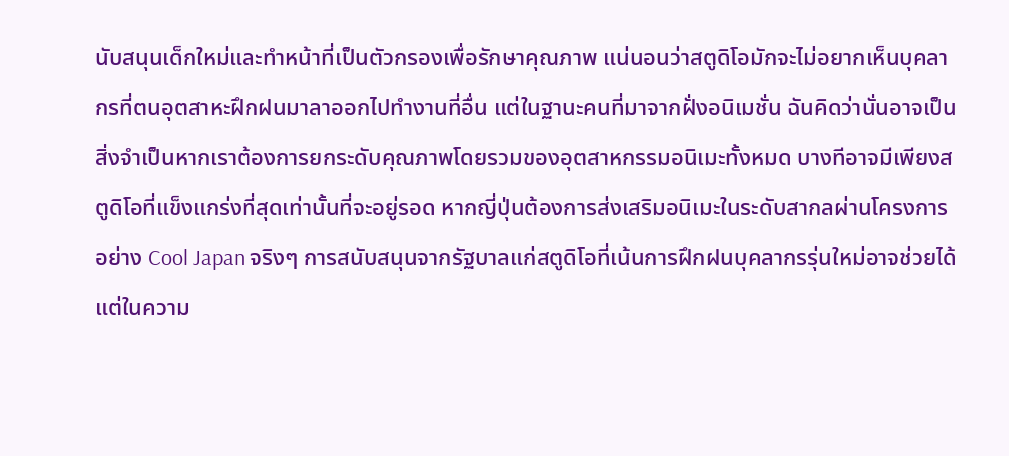นับสนุนเด็กใหม่และทำหน้าที่เป็นตัวกรองเพื่อรักษาคุณภาพ แน่นอนว่าสตูดิโอมักจะไม่อยากเห็นบุคลากรที่ตนอุตสาหะฝึกฝนมาลาออกไปทำงานที่อื่น แต่ในฐานะคนที่มาจากฝั่งอนิเมชั่น ฉันคิดว่านั่นอาจเป็นสิ่งจำเป็นหากเราต้องการยกระดับคุณภาพโดยรวมของอุตสาหกรรมอนิเมะทั้งหมด บางทีอาจมีเพียงสตูดิโอที่แข็งแกร่งที่สุดเท่านั้นที่จะอยู่รอด หากญี่ปุ่นต้องการส่งเสริมอนิเมะในระดับสากลผ่านโครงการอย่าง Cool Japan จริงๆ การสนับสนุนจากรัฐบาลแก่สตูดิโอที่เน้นการฝึกฝนบุคลากรรุ่นใหม่อาจช่วยได้ แต่ในความ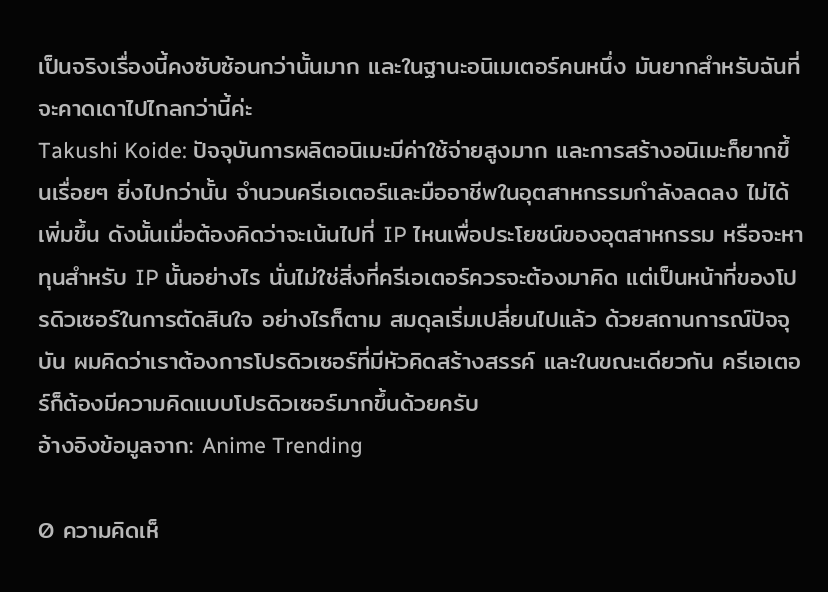เป็นจริงเรื่องนี้คงซับซ้อนกว่านั้นมาก และในฐานะอนิเมเตอร์คนหนึ่ง มันยากสำหรับฉันที่จะคาดเดาไปไกลกว่านี้ค่ะ
Takushi Koide: ปัจจุบันการผลิตอนิเมะมีค่าใช้จ่ายสูงมาก และการสร้างอนิเมะก็ยากขึ้นเรื่อยๆ ยิ่งไปกว่านั้น จำนวนครีเอเตอร์และมืออาชีพในอุตสาหกรรมกำลังลดลง ไม่ได้เพิ่มขึ้น ดังนั้นเมื่อต้องคิดว่าจะเน้นไปที่ IP ไหนเพื่อประโยชน์ของอุตสาหกรรม หรือจะหาทุนสำหรับ IP นั้นอย่างไร นั่นไม่ใช่สิ่งที่ครีเอเตอร์ควรจะต้องมาคิด แต่เป็นหน้าที่ของโปรดิวเซอร์ในการตัดสินใจ อย่างไรก็ตาม สมดุลเริ่มเปลี่ยนไปแล้ว ด้วยสถานการณ์ปัจจุบัน ผมคิดว่าเราต้องการโปรดิวเซอร์ที่มีหัวคิดสร้างสรรค์ และในขณะเดียวกัน ครีเอเตอร์ก็ต้องมีความคิดแบบโปรดิวเซอร์มากขึ้นด้วยครับ
อ้างอิงข้อมูลจาก: Anime Trending

0 ความคิดเห็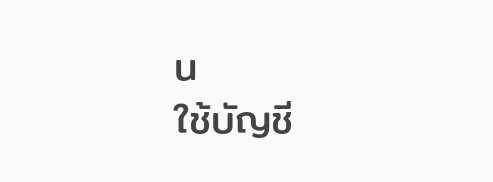น
ใช้บัญชี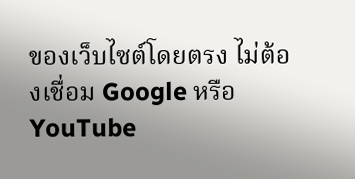ของเว็บไซต์โดยตรง ไม่ต้องเชื่อม Google หรือ YouTube